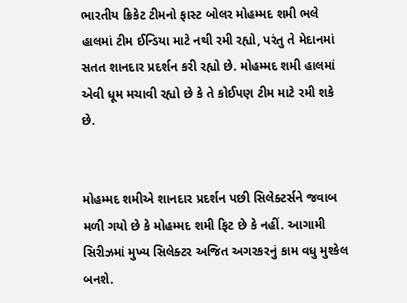ભારતીય ક્રિકેટ ટીમનો ફાસ્ટ બોલર મોહમ્મદ શમી ભલે હાલમાં ટીમ ઈન્ડિયા માટે નથી રમી રહ્યો, પરંતુ તે મેદાનમાં સતત શાનદાર પ્રદર્શન કરી રહ્યો છે. મોહમ્મદ શમી હાલમાં એવી ધૂમ મચાવી રહ્યો છે કે તે કોઈપણ ટીમ માટે રમી શકે છે.


મોહમ્મદ શમીએ શાનદાર પ્રદર્શન પછી સિલેક્ટર્સને જવાબ મળી ગયો છે કે મોહમ્મદ શમી ફિટ છે કે નહીં. આગામી સિરીઝમાં મુખ્ય સિલેક્ટર અજિત અગરકરનું કામ વધુ મુશ્કેલ બનશે.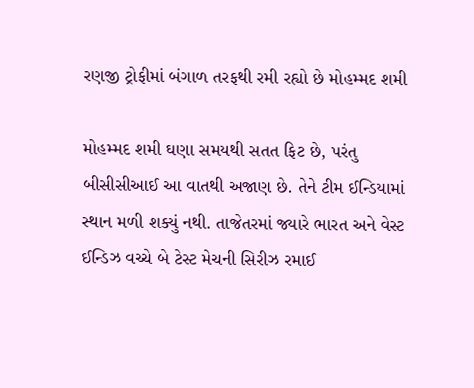રણજી ટ્રોફીમાં બંગાળ તરફથી રમી રહ્યો છે મોહમ્મદ શમી

મોહમ્મદ શમી ઘણા સમયથી સતત ફિટ છે, પરંતુ બીસીસીઆઈ આ વાતથી અજાણ છે. તેને ટીમ ઈન્ડિયામાં સ્થાન મળી શક્યું નથી. તાજેતરમાં જ્યારે ભારત અને વેસ્ટ ઈન્ડિઝ વચ્ચે બે ટેસ્ટ મેચની સિરીઝ રમાઈ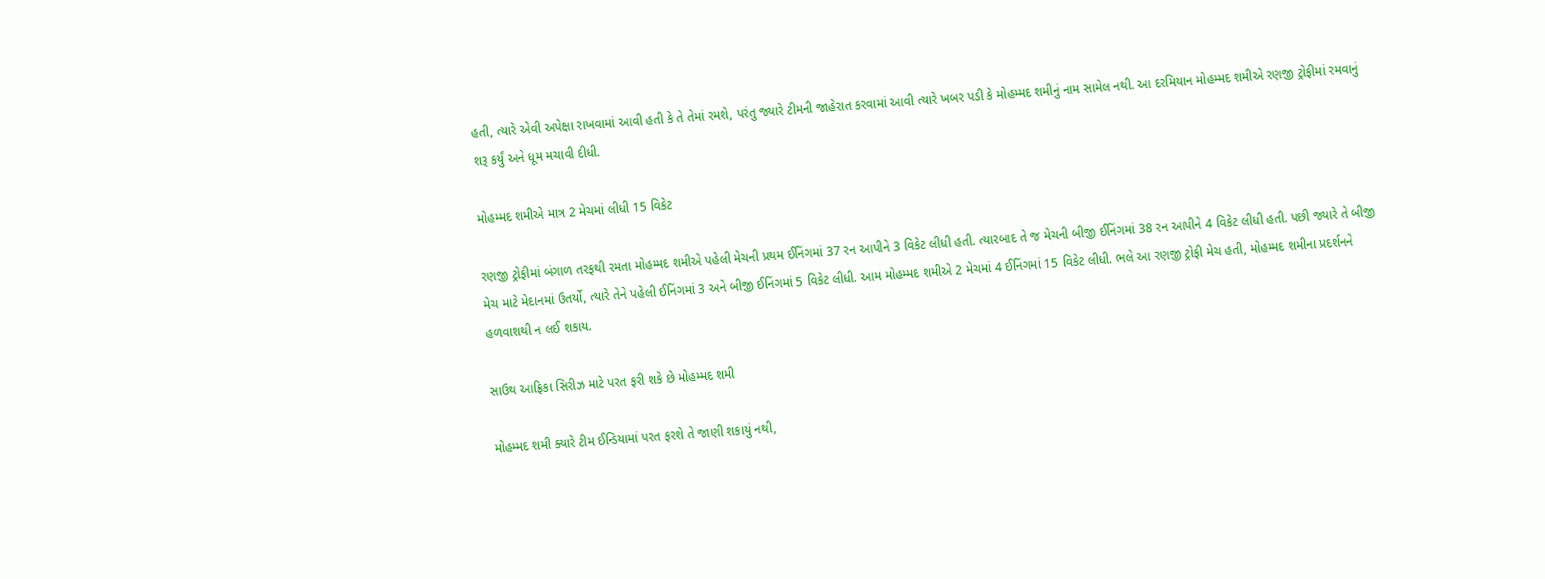હતી, ત્યારે એવી અપેક્ષા રાખવામાં આવી હતી કે તે તેમાં રમશે, પરંતુ જ્યારે ટીમની જાહેરાત કરવામાં આવી ત્યારે ખબર પડી કે મોહમ્મદ શમીનું નામ સામેલ નથી. આ દરમિયાન મોહમ્મદ શમીએ રણજી ટ્રોફીમાં રમવાનું શરૂ કર્યું અને ધૂમ મચાવી દીધી.

મોહમ્મદ શમીએ માત્ર 2 મેચમાં લીધી 15 વિકેટ

રણજી ટ્રોફીમાં બંગાળ તરફથી રમતા મોહમ્મદ શમીએ પહેલી મેચની પ્રથમ ઈનિંગમાં 37 રન આપીને 3 વિકેટ લીધી હતી. ત્યારબાદ તે જ મેચની બીજી ઈનિંગમાં 38 રન આપીને 4 વિકેટ લીધી હતી. પછી જ્યારે તે બીજી મેચ માટે મેદાનમાં ઉતર્યો, ત્યારે તેને પહેલી ઈનિંગમાં 3 અને બીજી ઈનિંગમાં 5 વિકેટ લીધી. આમ મોહમ્મદ શમીએ 2 મેચમાં 4 ઈનિંગમાં 15 વિકેટ લીધી. ભલે આ રણજી ટ્રોફી મેચ હતી, મોહમ્મદ શમીના પ્રદર્શનને હળવાશથી ન લઈ શકાય.

સાઉથ આફ્રિકા સિરીઝ માટે પરત ફરી શકે છે મોહમ્મદ શમી

મોહમ્મદ શમી ક્યારે ટીમ ઈન્ડિયામાં પરત ફરશે તે જાણી શકાયું નથી,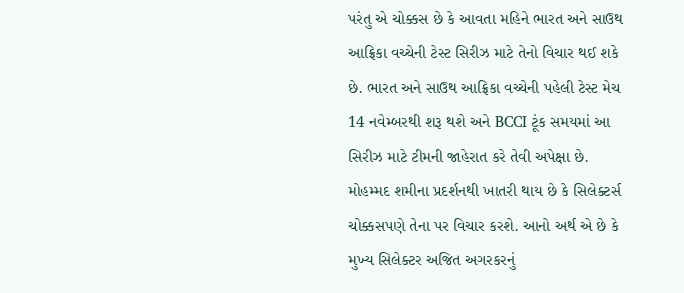પરંતુ એ ચોક્કસ છે કે આવતા મહિને ભારત અને સાઉથ આફ્રિકા વચ્ચેની ટેસ્ટ સિરીઝ માટે તેનો વિચાર થઈ શકે છે. ભારત અને સાઉથ આફ્રિકા વચ્ચેની પહેલી ટેસ્ટ મેચ 14 નવેમ્બરથી શરૂ થશે અને BCCI ટૂંક સમયમાં આ સિરીઝ માટે ટીમની જાહેરાત કરે તેવી અપેક્ષા છે. મોહમ્મદ શમીના પ્રદર્શનથી ખાતરી થાય છે કે સિલેક્ટર્સ ચોક્કસપણે તેના પર વિચાર કરશે. આનો અર્થ એ છે કે મુખ્ય સિલેક્ટર અજિત અગરકરનું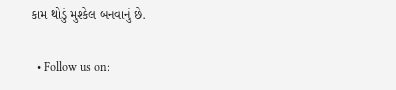કામ થોડું મુશ્કેલ બનવાનું છે.

  • Follow us on: